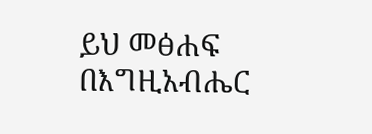ይህ መፅሐፍ በእግዚአብሔር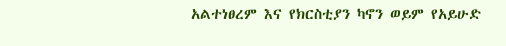አልተነፀረም እና የክርስቲያን ካኖን ወይም የአይሁድ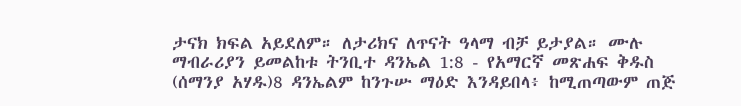ታናክ ክፍል አይደለም። ለታሪክና ለጥናት ዓላማ ብቻ ይታያል። ሙሉ ማብራሪያን ይመልከቱ ትንቢተ ዳንኤል 1:8 - የአማርኛ መጽሐፍ ቅዱስ (ሰማንያ አሃዱ)8 ዳንኤልም ከንጉሡ ማዕድ እንዳይበላ፥ ከሚጠጣውም ጠጅ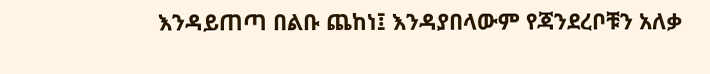እንዳይጠጣ በልቡ ጨከነ፤ እንዳያበላውም የጃንደረቦቹን አለቃ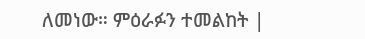ለመነው። ምዕራፉን ተመልከት |